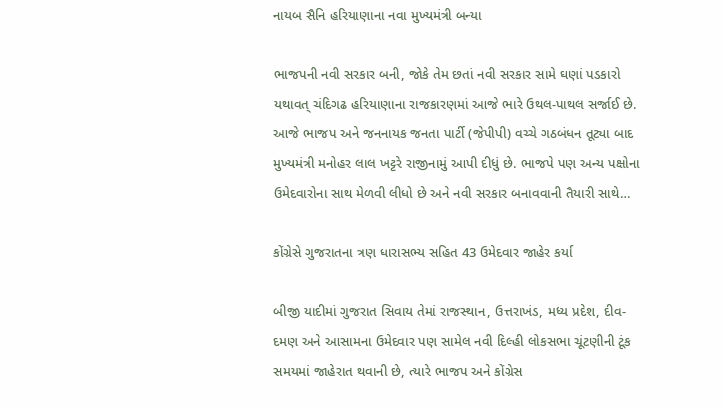નાયબ સૈનિ હરિયાણાના નવા મુખ્યમંત્રી બન્યા

ભાજપની નવી સરકાર બની, જોકે તેમ છતાં નવી સરકાર સામે ઘણાં પડકારો યથાવત્ ચંદિગઢ હરિયાણાના રાજકારણમાં આજે ભારે ઉથલ-પાથલ સર્જાઈ છે. આજે ભાજપ અને જનનાયક જનતા પાર્ટી (જેપીપી) વચ્ચે ગઠબંધન તૂટ્યા બાદ મુખ્યમંત્રી મનોહર લાલ ખટ્ટરે રાજીનામું આપી દીધું છે. ભાજપે પણ અન્ય પક્ષોના ઉમેદવારોના સાથ મેળવી લીધો છે અને નવી સરકાર બનાવવાની તૈયારી સાથે…

કોંગ્રેસે ગુજરાતના ત્રણ ધારાસભ્ય સહિત 43 ઉમેદવાર જાહેર કર્યા

બીજી યાદીમાં ગુજરાત સિવાય તેમાં રાજસ્થાન, ઉત્તરાખંડ, મધ્ય પ્રદેશ, દીવ-દમણ અને આસામના ઉમેદવાર પણ સામેલ નવી દિલ્હી લોકસભા ચૂંટણીની ટૂંક સમયમાં જાહેરાત થવાની છે, ત્યારે ભાજપ અને કોંગ્રેસ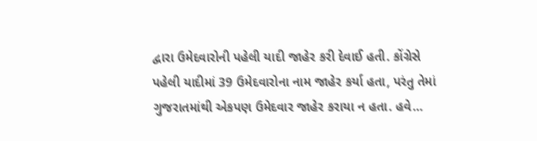દ્વારા ઉમેદવારોની પહેલી યાદી જાહેર કરી દેવાઈ હતી. કોંગ્રેસે પહેલી યાદીમાં 39 ઉમેદવારોના નામ જાહેર કર્યા હતા, પરંતુ તેમાં ગુજરાતમાંથી એકપણ ઉમેદવાર જાહેર કરાયા ન હતા. હવે…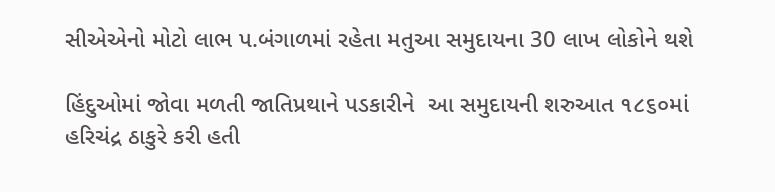સીએએનો મોટો લાભ પ.બંગાળમાં રહેતા મતુઆ સમુદાયના 30 લાખ લોકોને થશે

હિંદુઓમાં જોવા મળતી જાતિપ્રથાને પડકારીને  આ સમુદાયની શરુઆત ૧૮૬૦માં હરિચંદ્ર ઠાકુરે કરી હતી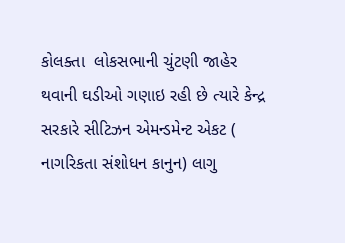કોલક્તા  લોકસભાની ચુંટણી જાહેર થવાની ઘડીઓ ગણાઇ રહી છે ત્યારે કેન્દ્ર સરકારે સીટિઝન એમન્ડમેન્ટ એકટ ( નાગરિકતા સંશોધન કાનુન) લાગુ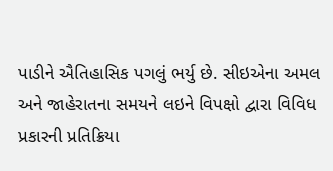પાડીને ઐતિહાસિક પગલું ભર્યુ છે. સીઇએના અમલ અને જાહેરાતના સમયને લઇને વિપક્ષો દ્વારા વિવિધ પ્રકારની પ્રતિક્રિયા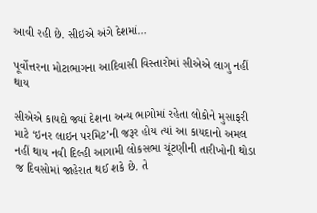આવી રહી છે. સીઇએ અંગે દેશમાં…

પૂર્વોત્તરના મોટાભાગના આદિવાસી વિસ્તારોમાં સીએએ લાગુ નહીં થાય

સીએએ કાયદો જ્યાં દેશના અન્ય ભાગોમાં રહેતા લોકોને મુસાફરી માટે ‘ઇનર લાઇન પરમિટ’ની જરૂર હોય ત્યાં આ કાયદાનો અમલ નહીં થાય નવી દિલ્હી આગામી લોકસભા ચૂંટણીની તારીખોની થોડા જ દિવસોમાં જાહેરાત થઈ શકે છે. તે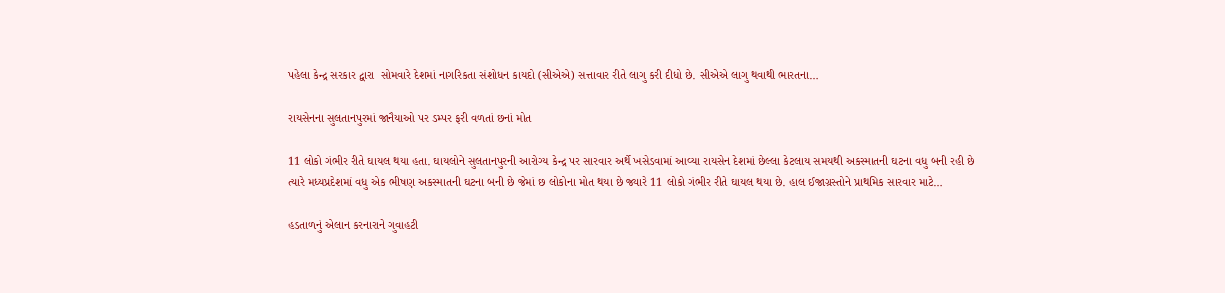પહેલા કેન્દ્ર સરકાર દ્વારા  સોમવારે દેશમાં નાગરિકતા સંશોધન કાયદો (સીએએ) સત્તાવાર રીતે લાગુ કરી દીધો છે. સીએએ લાગુ થવાથી ભારતના…

રાયસેનના સુલતાનપુરમાં જાનૈયાઓ પર ડમ્પર ફરી વળતાં છનાં મોત

11 લોકો ગંભીર રીતે ઘાયલ થયા હતા. ઘાયલોને સુલતાનપુરની આરોગ્ય કેન્દ્ર પર સારવાર અર્થે ખસેડવામાં આવ્યા રાયસેન દેશમાં છેલ્લા કેટલાય સમયથી અકસ્માતની ઘટના વધુ બની રહી છે ત્યારે મધ્યપ્રદેશમાં વધુ એક ભીષણ અકસ્માતની ઘટના બની છે જેમાં છ લોકોના મોત થયા છે જ્યારે 11 લોકો ગંભીર રીતે ઘાયલ થયા છે. હાલ ઈજાગ્રસ્તોને પ્રાથમિક સારવાર માટે…

હડતાળનું એલાન કરનારાને ગુવાહટી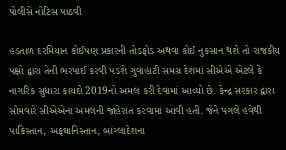પોલીસે નોટિસ પાઠવી

હડતાળ દરમિયાન કોઈપણ પ્રકારની તોડફોડ અથવા કોઈ નુકસાન થશે તો રાજકીય પક્ષો દ્વારા તેની ભરપાઈ કરવી પડશે ગુવાહાટી સમગ્ર દેશમાં સીએએ એટલે કે નાગરિક સુધારા કાયદો 2019નો અમલ કરી દેવામાં આવ્યો છે. કેન્દ્ર સરકાર દ્વારા સોમવારે સીએએના અમલની જાહેરાત કરવામાં આવી હતી. જેને પગલે હવેથી પાકિસ્તાન, અફઘાનિસ્તાન, બાંગ્લાદેશના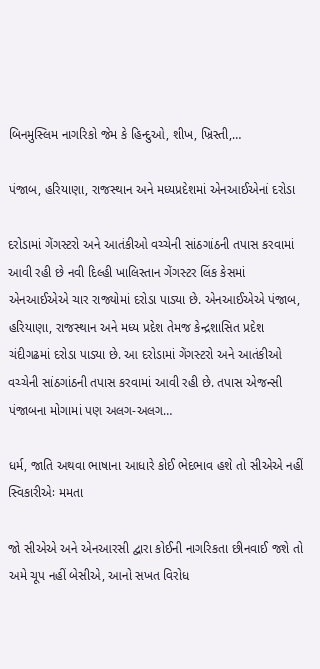બિનમુસ્લિમ નાગરિકો જેમ કે હિન્દુઓ, શીખ, ખ્રિસ્તી,…

પંજાબ, હરિયાણા, રાજસ્થાન અને મધ્યપ્રદેશમાં એનઆઈએનાં દરોડા

દરોડામાં ગેંગસ્ટરો અને આતંકીઓ વચ્ચેની સાંઠગાંઠની તપાસ કરવામાં આવી રહી છે નવી દિલ્હી ખાલિસ્તાન ગેંગસ્ટર લિંક કેસમાં એનઆઈએએ ચાર રાજ્યોમાં દરોડા પાડ્યા છે. એનઆઈએએ પંજાબ, હરિયાણા, રાજસ્થાન અને મધ્ય પ્રદેશ તેમજ કેન્દ્રશાસિત પ્રદેશ ચંદીગઢમાં દરોડા પાડ્યા છે. આ દરોડામાં ગેંગસ્ટરો અને આતંકીઓ વચ્ચેની સાંઠગાંઠની તપાસ કરવામાં આવી રહી છે. તપાસ એજન્સી પંજાબના મોગામાં પણ અલગ-અલગ…

ધર્મ, જાતિ અથવા ભાષાના આધારે કોઈ ભેદભાવ હશે તો સીએએ નહીં સ્વિકારીએઃ મમતા

જો સીએએ અને એનઆરસી દ્વારા કોઈની નાગરિકતા છીનવાઈ જશે તો અમે ચૂપ નહીં બેસીએ, આનો સખત વિરોધ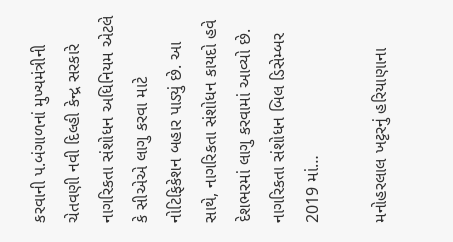કરવાની પ.બંગાળનાં મુખ્યમંત્રીની ચેતવણી નવી દિલ્હી કેન્દ્ર સરકારે નાગરિકતા સંશોધન અધિનિયમ એટલે કે સીએએ લાગુ કરવા માટે નોટિફિકેશન બહાર પાડ્યું છે. આ સાથે, નાગરિકતા સંશોધન કાયદો હવે દેશભરમાં લાગુ કરવામાં આવ્યો છે. નાગરિકતા સંશોધન બિલ ડિસેમ્બર 2019 માં…

મનોહરલાલ ખટ્ટરનું હરિયાણાના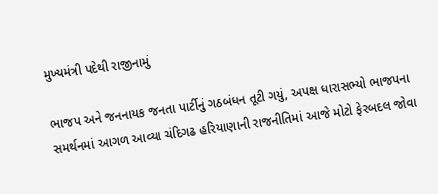મુખ્યમંત્રી પદેથી રાજીનામું

ભાજપ અને જનનાયક જનતા પાર્ટીનું ગઠબંધન તૂટી ગયું, અપક્ષ ધારાસભ્યો ભાજપના સમર્થનમાં આગળ આવ્યા ચંદિગઢ હરિયાણાની રાજનીતિમાં આજે મોટો ફેરબદલ જોવા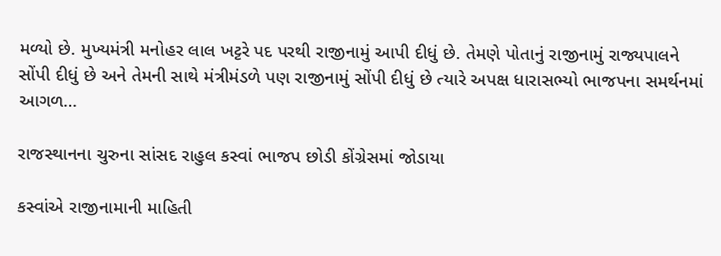મળ્યો છે. મુખ્યમંત્રી મનોહર લાલ ખટ્ટરે પદ પરથી રાજીનામું આપી દીધું છે. તેમણે પોતાનું રાજીનામું રાજ્યપાલને સોંપી દીધું છે અને તેમની સાથે મંત્રીમંડળે પણ રાજીનામું સોંપી દીધું છે ત્યારે અપક્ષ ધારાસભ્યો ભાજપના સમર્થનમાં આગળ…

રાજસ્થાનના ચુરુના સાંસદ રાહુલ કસ્વાં ભાજપ છોડી કોંગ્રેસમાં જોડાયા

કસ્વાંએ રાજીનામાની માહિતી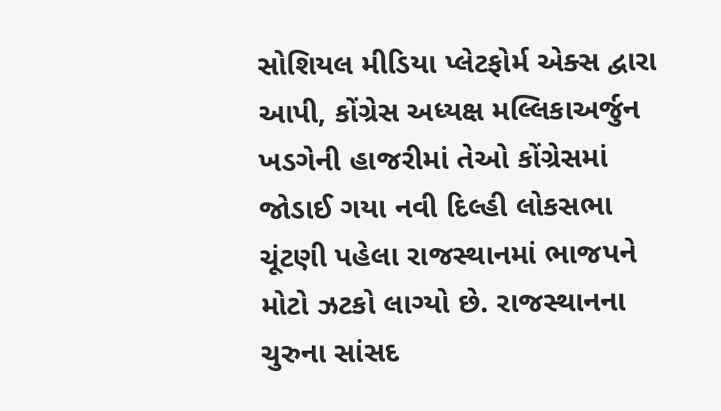સોશિયલ મીડિયા પ્લેટફોર્મ એક્સ દ્વારા આપી, કોંગ્રેસ અધ્યક્ષ મલ્લિકાઅર્જુન ખડગેની હાજરીમાં તેઓ કોંગ્રેસમાં જોડાઈ ગયા નવી દિલ્હી લોકસભા ચૂંટણી પહેલા રાજસ્થાનમાં ભાજપને મોટો ઝટકો લાગ્યો છે. રાજસ્થાનના ચુરુના સાંસદ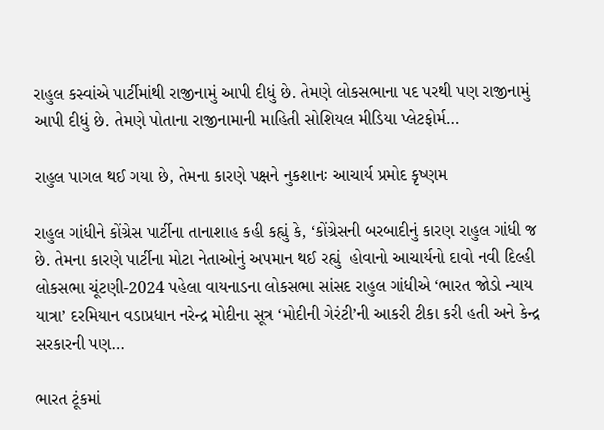રાહુલ કસ્વાંએ પાર્ટીમાંથી રાજીનામું આપી દીધું છે. તેમણે લોકસભાના પદ પરથી પણ રાજીનામું આપી દીધું છે. તેમણે પોતાના રાજીનામાની માહિતી સોશિયલ મીડિયા પ્લેટફોર્મ…

રાહુલ પાગલ થઈ ગયા છે, તેમના કારણે પક્ષને નુકશાનઃ આચાર્ય પ્રમોદ કૃષ્ણમ

રાહુલ ગાંધીને કોંગ્રેસ પાર્ટીના તાનાશાહ કહી કહ્યું કે, ‘કોંગ્રેસની બરબાદીનું કારણ રાહુલ ગાંધી જ છે. તેમના કારણે પાર્ટીના મોટા નેતાઓનું અપમાન થઈ રહ્યું  હોવાનો આચાર્યનો દાવો નવી દિલ્હી લોકસભા ચૂંટણી-2024 પહેલા વાયનાડના લોકસભા સાંસદ રાહુલ ગાંધીએ ‘ભારત જોડો ન્યાય યાત્રા’ દરમિયાન વડાપ્રધાન નરેન્દ્ર મોદીના સૂત્ર ‘મોદીની ગેરંટી’ની આકરી ટીકા કરી હતી અને કેન્દ્ર સરકારની પણ…

ભારત ટૂંકમાં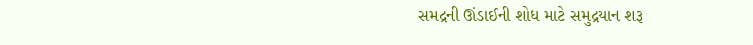સમદ્રની ઊંડાઈની શોધ માટે સમુદ્રયાન શરૂ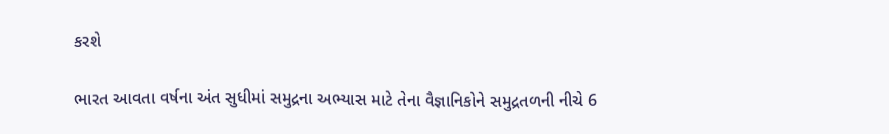કરશે

ભારત આવતા વર્ષના અંત સુધીમાં સમુદ્રના અભ્યાસ માટે તેના વૈજ્ઞાનિકોને સમુદ્રતળની નીચે 6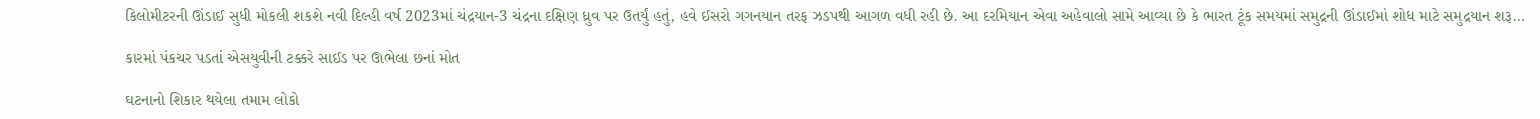કિલોમીટરની ઊંડાઈ સુધી મોકલી શકશે નવી દિલ્હી વર્ષ 2023માં ચંદ્રયાન-3 ચંદ્રના દક્ષિણ ધ્રુવ પર ઉતર્યું હતું, હવે ઈસરો ગગનયાન તરફ ઝડપથી આગળ વધી રહી છે. આ દરમિયાન એવા અહેવાલો સામે આવ્યા છે કે ભારત ટૂંક સમયમાં સમુદ્રની ઊંડાઈમાં શોધ માટે સમુદ્રયાન શરૂ…

કારમાં પંકચર પડતાં એસયુવીની ટક્કરે સાઈડ પર ઊભેલા છનાં મોત

ઘટનાનો શિકાર થયેલા તમામ લોકો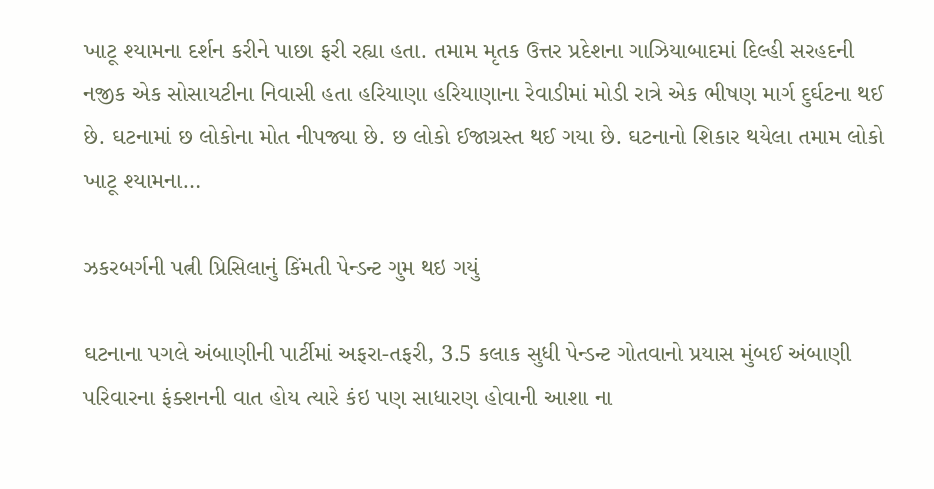ખાટૂ શ્યામના દર્શન કરીને પાછા ફરી રહ્યા હતા. તમામ મૃતક ઉત્તર પ્રદેશના ગાઝિયાબાદમાં દિલ્હી સરહદની નજીક એક સોસાયટીના નિવાસી હતા હરિયાણા હરિયાણાના રેવાડીમાં મોડી રાત્રે એક ભીષણ માર્ગ દુર્ઘટના થઈ છે. ઘટનામાં છ લોકોના મોત નીપજ્યા છે. છ લોકો ઈજાગ્રસ્ત થઈ ગયા છે. ઘટનાનો શિકાર થયેલા તમામ લોકો ખાટૂ શ્યામના…

ઝકરબર્ગની પત્ની પ્રિસિલાનું કિંમતી પેન્ડન્ટ ગુમ થઇ ગયું

ઘટનાના પગલે અંબાણીની પાર્ટીમાં અફરા-તફરી, 3.5 કલાક સુધી પેન્ડન્ટ ગોતવાનો પ્રયાસ મુંબઈ અંબાણી પરિવારના ફંક્શનની વાત હોય ત્યારે કંઇ પણ સાધારણ હોવાની આશા ના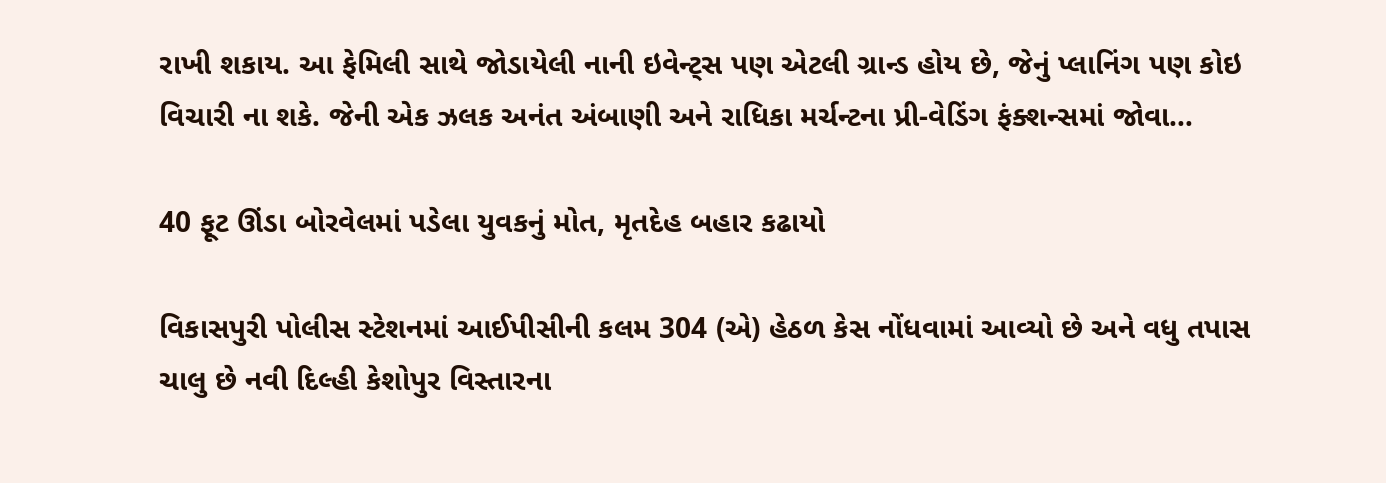રાખી શકાય. આ ફેમિલી સાથે જોડાયેલી નાની ઇવેન્ટ્સ પણ એટલી ગ્રાન્ડ હોય છે, જેનું પ્લાનિંગ પણ કોઇ વિચારી ના શકે. જેની એક ઝલક અનંત અંબાણી અને રાધિકા મર્ચન્ટના પ્રી-વેડિંગ ફંક્શન્સમાં જોવા…

40 ફૂટ ઊંડા બોરવેલમાં પડેલા યુવકનું મોત, મૃતદેહ બહાર કઢાયો

વિકાસપુરી પોલીસ સ્ટેશનમાં આઈપીસીની કલમ 304 (એ) હેઠળ કેસ નોંધવામાં આવ્યો છે અને વધુ તપાસ ચાલુ છે નવી દિલ્હી કેશોપુર વિસ્તારના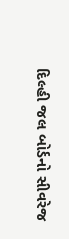દિલ્હી જલ બોર્ડનો સીવરેજ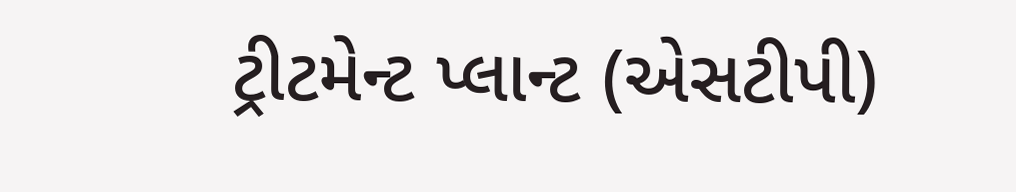ટ્રીટમેન્ટ પ્લાન્ટ (એસટીપી)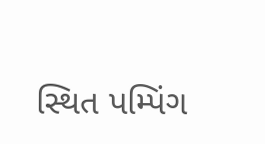સ્થિત પમ્પિંગ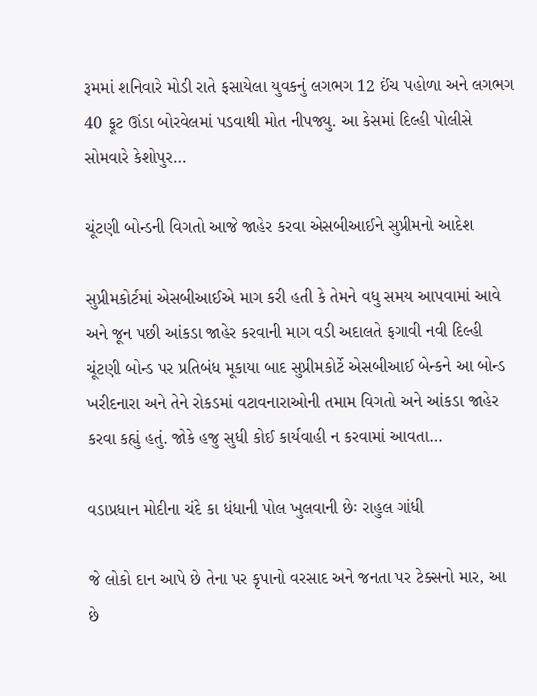રૂમમાં શનિવારે મોડી રાતે ફસાયેલા યુવકનું લગભગ 12 ઈંચ પહોળા અને લગભગ 40 ફૂટ ઊંડા બોરવેલમાં પડવાથી મોત નીપજ્યુ. આ કેસમાં દિલ્હી પોલીસે સોમવારે કેશોપુર…

ચૂંટણી બોન્ડની વિગતો આજે જાહેર કરવા એસબીઆઈને સુપ્રીમનો આદેશ

સુપ્રીમકોર્ટમાં એસબીઆઈએ માગ કરી હતી કે તેમને વધુ સમય આપવામાં આવે અને જૂન પછી આંકડા જાહેર કરવાની માગ વડી અદાલતે ફગાવી નવી દિલ્હી ચૂંટણી બોન્ડ પર પ્રતિબંધ મૂકાયા બાદ સુપ્રીમકોર્ટે એસબીઆઈ બેન્કને આ બોન્ડ ખરીદનારા અને તેને રોકડમાં વટાવનારાઓની તમામ વિગતો અને આંકડા જાહેર કરવા કહ્યું હતું. જોકે હજુ સુધી કોઈ કાર્યવાહી ન કરવામાં આવતા…

વડાપ્રધાન મોદીના ચંદે કા ધંધાની પોલ ખુલવાની છેઃ રાહુલ ગાંધી

જે લોકો દાન આપે છે તેના પર કૃપાનો વરસાદ અને જનતા પર ટેક્સનો માર, આ છે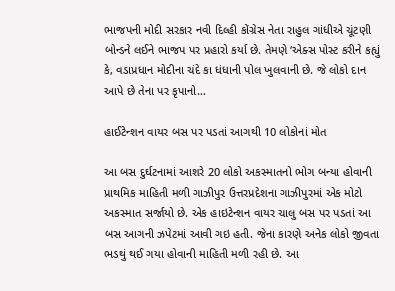ભાજપની મોદી સરકાર નવી દિલ્હી કોંગ્રેસ નેતા રાહુલ ગાંધીએ ચૂંટણી બોન્ડને લઈને ભાજપ પર પ્રહારો કર્યા છે. તેમણે ‘એક્સ પોસ્ટ કરીને કહ્યું કે, વડાપ્રધાન મોદીના ચંદે કા ધંધાની પોલ ખુલવાની છે. જે લોકો દાન આપે છે તેના પર કૃપાનો…

હાઈટેન્શન વાયર બસ પર પડતાં આગથી 10 લોકોનાં મોત

આ બસ દુર્ઘટનામાં આશરે 20 લોકો અકસ્માતનો ભોગ બન્યા હોવાની પ્રાથમિક માહિતી મળી ગાઝીપુર ઉત્તરપ્રદેશના ગાઝીપુરમાં એક મોટો અકસ્માત સર્જાયો છે. એક હાઇટેન્શન વાયર ચાલુ બસ પર પડતાં આ બસ આગની ઝપેટમાં આવી ગઇ હતી. જેના કારણે અનેક લોકો જીવતા ભડથું થઈ ગયા હોવાની માહિતી મળી રહી છે. આ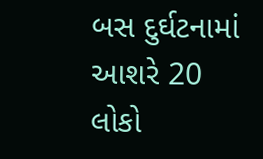બસ દુર્ઘટનામાં આશરે 20 લોકો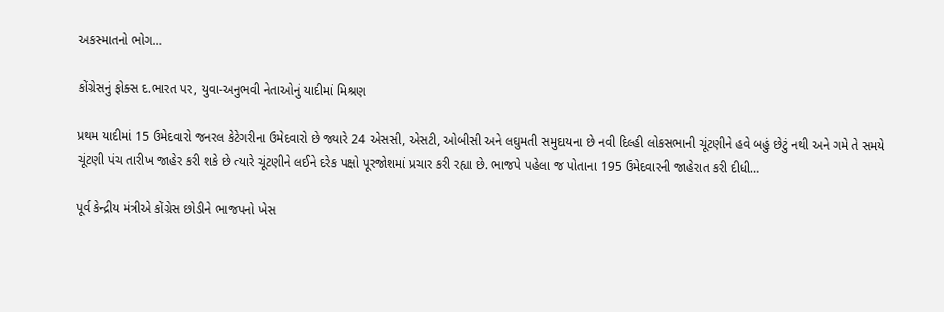અકસ્માતનો ભોગ…

કોંગ્રેસનું ફોક્સ દ.ભારત પર, યુવા-અનુભવી નેતાઓનું યાદીમાં મિશ્રણ

પ્રથમ યાદીમાં 15 ઉમેદવારો જનરલ કેટેગરીના ઉમેદવારો છે જ્યારે 24 એસસી, એસટી, ઓબીસી અને લઘુમતી સમુદાયના છે નવી દિલ્હી લોકસભાની ચૂંટણીને હવે બહું છેટું નથી અને ગમે તે સમયે ચૂંટણી પંચ તારીખ જાહેર કરી શકે છે ત્યારે ચૂંટણીને લઈને દરેક પક્ષો પૂરજોશમાં પ્રચાર કરી રહ્યા છે. ભાજપે પહેલા જ પોતાના 195 ઉમેદવારની જાહેરાત કરી દીધી…

પૂર્વ કેન્દ્રીય મંત્રીએ કોંગ્રેસ છોડીને ભાજપનો ખેસ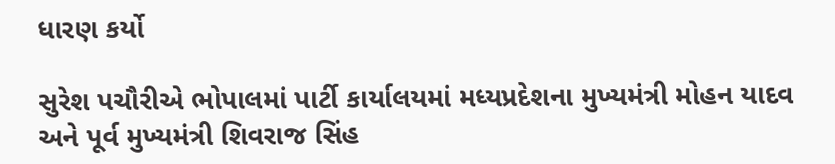ધારણ કર્યો

સુરેશ પચૌરીએ ભોપાલમાં પાર્ટી કાર્યાલયમાં મધ્યપ્રદેશના મુખ્યમંત્રી મોહન યાદવ અને પૂર્વ મુખ્યમંત્રી શિવરાજ સિંહ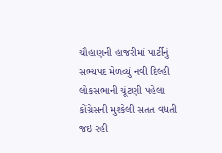ચૌહાણની હાજરીમાં પાર્ટીનું સભ્યપદ મેળવ્યું નવી દિલ્હી  લોકસભાની ચૂંટણી પહેલા કોંગ્રેસની મુશ્કેલી સતત વધતી જઇ રહી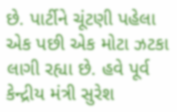છે. પાર્ટીને ચૂંટણી પહેલા એક પછી એક મોટા ઝટકા લાગી રહ્યા છે. હવે પૂર્વ કેન્દ્રીય મંત્રી સુરેશ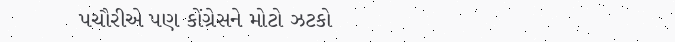પચૌરીએ પણ કોંગ્રેસને મોટો ઝટકો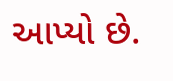આપ્યો છે.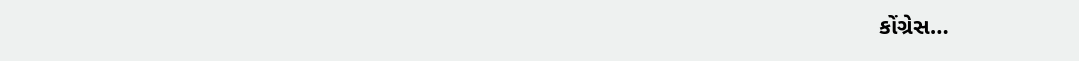કોંગ્રેસ…